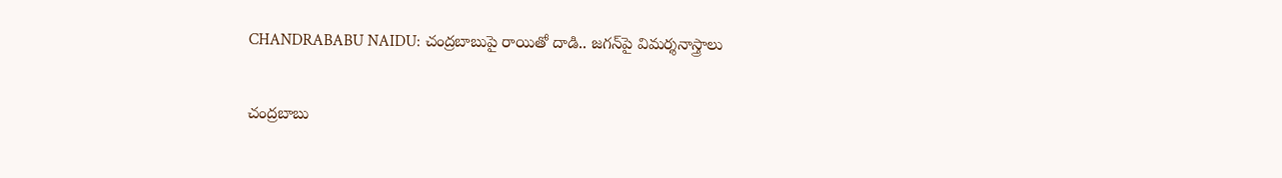CHANDRABABU NAIDU: చంద్రబాబుపై రాయితో దాడి.. జగన్‌పై విమర్శనాస్త్రాలు

చంద్రబాబు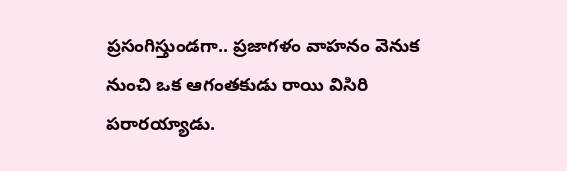ప్రసంగిస్తుండగా.. ప్రజాగళం వాహనం వెనుక నుంచి ఒక ఆగంతకుడు రాయి విసిరి పరారయ్యాడు.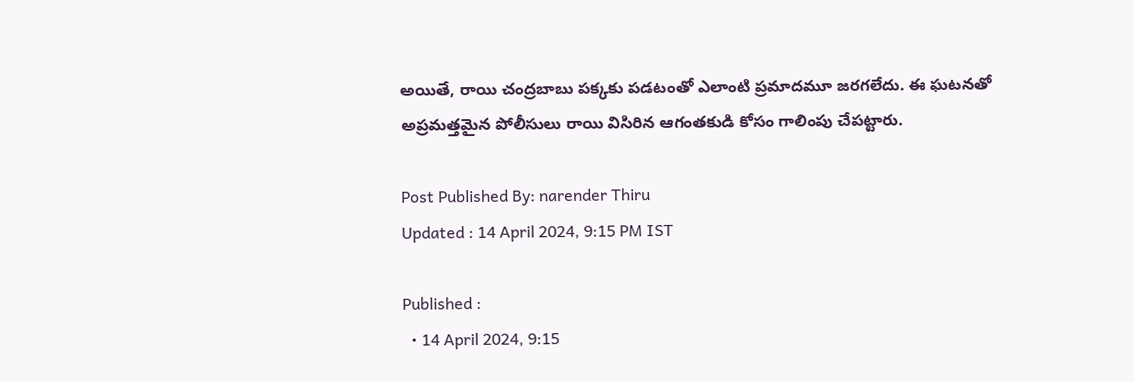అయితే, రాయి చంద్రబాబు పక్కకు పడటంతో ఎలాంటి ప్రమాదమూ జరగలేదు. ఈ ఘటనతో అప్రమత్తమైన పోలీసులు రాయి విసిరిన ఆగంతకుడి కోసం గాలింపు చేపట్టారు.

Post Published By: narender Thiru
Updated : 14 April 2024, 9:15 PM IST

Published :
  • 14 April 2024, 9:15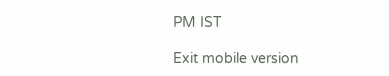PM IST

Exit mobile version